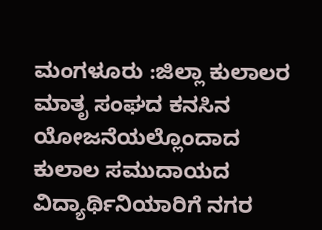ಮಂಗಳೂರು :ಜಿಲ್ಲಾ ಕುಲಾಲರ ಮಾತೃ ಸಂಘದ ಕನಸಿನ ಯೋಜನೆಯಲ್ಲೊಂದಾದ ಕುಲಾಲ ಸಮುದಾಯದ ವಿದ್ಯಾರ್ಥಿನಿಯಾರಿಗೆ ನಗರ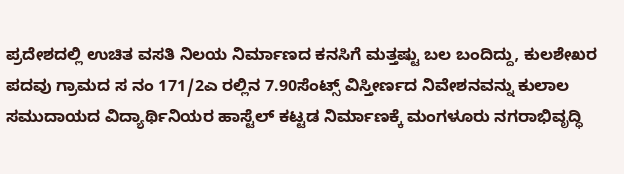ಪ್ರದೇಶದಲ್ಲಿ ಉಚಿತ ವಸತಿ ನಿಲಯ ನಿರ್ಮಾಣದ ಕನಸಿಗೆ ಮತ್ತಷ್ಟು ಬಲ ಬಂದಿದ್ದು, ಕುಲಶೇಖರ ಪದವು ಗ್ರಾಮದ ಸ ನಂ 171/2ಎ ರಲ್ಲಿನ 7.90ಸೆಂಟ್ಸ್ ವಿಸ್ತೀರ್ಣದ ನಿವೇಶನವನ್ನು ಕುಲಾಲ ಸಮುದಾಯದ ವಿದ್ಯಾರ್ಥಿನಿಯರ ಹಾಸ್ಟೆಲ್ ಕಟ್ಟಡ ನಿರ್ಮಾಣಕ್ಕೆ ಮಂಗಳೂರು ನಗರಾಭಿವೃದ್ಧಿ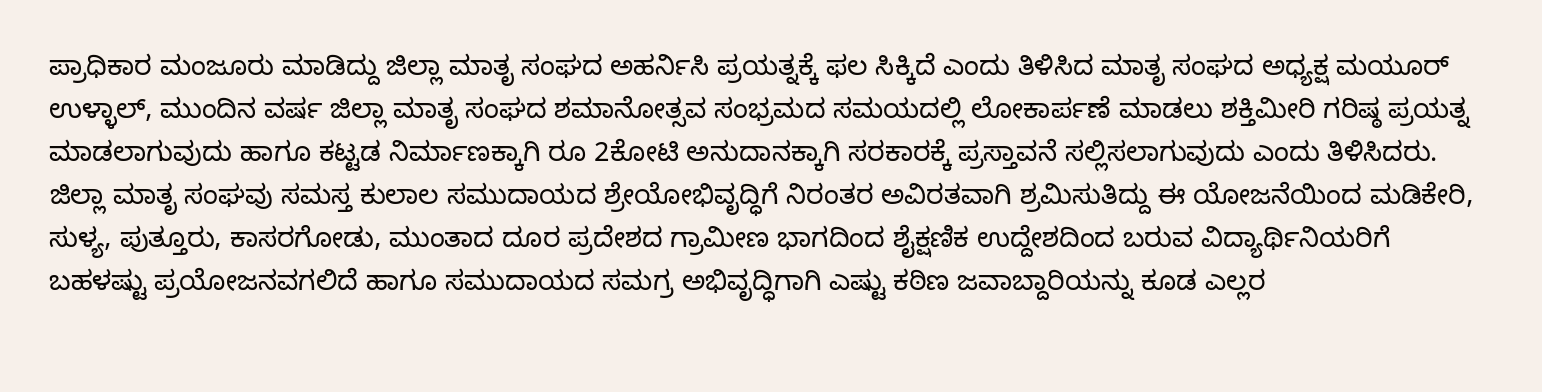ಪ್ರಾಧಿಕಾರ ಮಂಜೂರು ಮಾಡಿದ್ದು ಜಿಲ್ಲಾ ಮಾತೃ ಸಂಘದ ಅಹರ್ನಿಸಿ ಪ್ರಯತ್ನಕ್ಕೆ ಫಲ ಸಿಕ್ಕಿದೆ ಎಂದು ತಿಳಿಸಿದ ಮಾತೃ ಸಂಘದ ಅಧ್ಯಕ್ಷ ಮಯೂರ್ ಉಳ್ಳಾಲ್, ಮುಂದಿನ ವರ್ಷ ಜಿಲ್ಲಾ ಮಾತೃ ಸಂಘದ ಶಮಾನೋತ್ಸವ ಸಂಭ್ರಮದ ಸಮಯದಲ್ಲಿ ಲೋಕಾರ್ಪಣೆ ಮಾಡಲು ಶಕ್ತಿಮೀರಿ ಗರಿಷ್ಠ ಪ್ರಯತ್ನ ಮಾಡಲಾಗುವುದು ಹಾಗೂ ಕಟ್ಟಡ ನಿರ್ಮಾಣಕ್ಕಾಗಿ ರೂ 2ಕೋಟಿ ಅನುದಾನಕ್ಕಾಗಿ ಸರಕಾರಕ್ಕೆ ಪ್ರಸ್ತಾವನೆ ಸಲ್ಲಿಸಲಾಗುವುದು ಎಂದು ತಿಳಿಸಿದರು.
ಜಿಲ್ಲಾ ಮಾತೃ ಸಂಘವು ಸಮಸ್ತ ಕುಲಾಲ ಸಮುದಾಯದ ಶ್ರೇಯೋಭಿವೃದ್ಧಿಗೆ ನಿರಂತರ ಅವಿರತವಾಗಿ ಶ್ರಮಿಸುತಿದ್ದು ಈ ಯೋಜನೆಯಿಂದ ಮಡಿಕೇರಿ, ಸುಳ್ಯ, ಪುತ್ತೂರು, ಕಾಸರಗೋಡು, ಮುಂತಾದ ದೂರ ಪ್ರದೇಶದ ಗ್ರಾಮೀಣ ಭಾಗದಿಂದ ಶೈಕ್ಷಣಿಕ ಉದ್ದೇಶದಿಂದ ಬರುವ ವಿದ್ಯಾರ್ಥಿನಿಯರಿಗೆ ಬಹಳಷ್ಟು ಪ್ರಯೋಜನವಗಲಿದೆ ಹಾಗೂ ಸಮುದಾಯದ ಸಮಗ್ರ ಅಭಿವೃದ್ಧಿಗಾಗಿ ಎಷ್ಟು ಕಠಿಣ ಜವಾಬ್ದಾರಿಯನ್ನು ಕೂಡ ಎಲ್ಲರ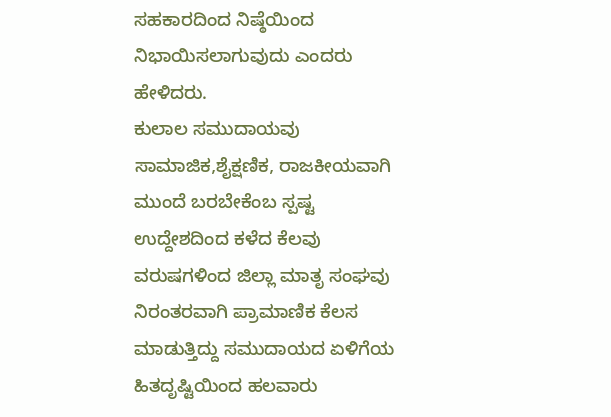ಸಹಕಾರದಿಂದ ನಿಷ್ಠೆಯಿಂದ ನಿಭಾಯಿಸಲಾಗುವುದು ಎಂದರು ಹೇಳಿದರು.
ಕುಲಾಲ ಸಮುದಾಯವು ಸಾಮಾಜಿಕ,ಶೈಕ್ಷಣಿಕ, ರಾಜಕೀಯವಾಗಿ ಮುಂದೆ ಬರಬೇಕೆಂಬ ಸ್ಪಷ್ಟ ಉದ್ದೇಶದಿಂದ ಕಳೆದ ಕೆಲವು ವರುಷಗಳಿಂದ ಜಿಲ್ಲಾ ಮಾತೃ ಸಂಘವು ನಿರಂತರವಾಗಿ ಪ್ರಾಮಾಣಿಕ ಕೆಲಸ ಮಾಡುತ್ತಿದ್ದು ಸಮುದಾಯದ ಏಳಿಗೆಯ ಹಿತದೃಷ್ಟಿಯಿಂದ ಹಲವಾರು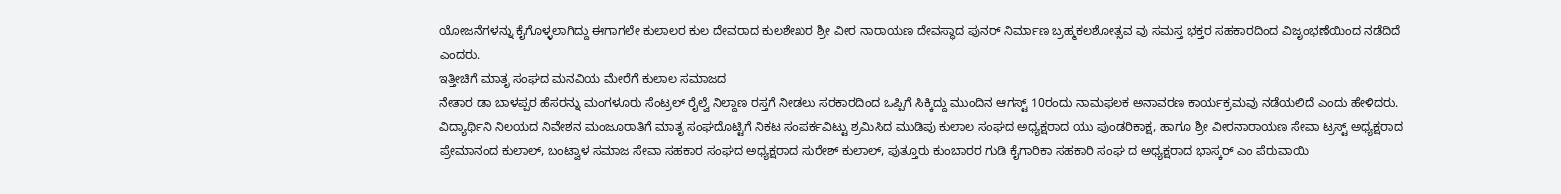ಯೋಜನೆಗಳನ್ನು ಕೈಗೊಳ್ಳಲಾಗಿದ್ದು ಈಗಾಗಲೇ ಕುಲಾಲರ ಕುಲ ದೇವರಾದ ಕುಲಶೇಖರ ಶ್ರೀ ವೀರ ನಾರಾಯಣ ದೇವಸ್ಥಾದ ಪುನರ್ ನಿರ್ಮಾಣ ಬ್ರಹ್ಮಕಲಶೋತ್ಸವ ವು ಸಮಸ್ತ ಭಕ್ತರ ಸಹಕಾರದಿಂದ ವಿಜೃಂಭಣೆಯಿಂದ ನಡೆದಿದೆ ಎಂದರು.
ಇತ್ತೀಚಿಗೆ ಮಾತೃ ಸಂಘದ ಮನವಿಯ ಮೇರೆಗೆ ಕುಲಾಲ ಸಮಾಜದ
ನೇತಾರ ಡಾ ಬಾಳಪ್ಪರ ಹೆಸರನ್ನು ಮಂಗಳೂರು ಸೆಂಟ್ರಲ್ ರೈಲ್ವೆ ನಿಲ್ದಾಣ ರಸ್ತಗೆ ನೀಡಲು ಸರಕಾರದಿಂದ ಒಪ್ಪಿಗೆ ಸಿಕ್ಕಿದ್ದು ಮುಂದಿನ ಆಗಸ್ಟ್ 10ರಂದು ನಾಮಫಲಕ ಅನಾವರಣ ಕಾರ್ಯಕ್ರಮವು ನಡೆಯಲಿದೆ ಎಂದು ಹೇಳಿದರು.
ವಿದ್ಯಾರ್ಥಿನಿ ನಿಲಯದ ನಿವೇಶನ ಮಂಜೂರಾತಿಗೆ ಮಾತೃ ಸಂಘದೊಟ್ಟಿಗೆ ನಿಕಟ ಸಂಪರ್ಕವಿಟ್ಟು ಶ್ರಮಿಸಿದ ಮುಡಿಪು ಕುಲಾಲ ಸಂಘದ ಅಧ್ಯಕ್ಷರಾದ ಯು ಪುಂಡರಿಕಾಕ್ಷ, ಹಾಗೂ ಶ್ರೀ ವೀರನಾರಾಯಣ ಸೇವಾ ಟ್ರಸ್ಟ್ ಅಧ್ಯಕ್ಷರಾದ ಪ್ರೇಮಾನಂದ ಕುಲಾಲ್, ಬಂಟ್ವಾಳ ಸಮಾಜ ಸೇವಾ ಸಹಕಾರ ಸಂಘದ ಅಧ್ಯಕ್ಷರಾದ ಸುರೇಶ್ ಕುಲಾಲ್, ಪುತ್ತೂರು ಕುಂಬಾರರ ಗುಡಿ ಕೈಗಾರಿಕಾ ಸಹಕಾರಿ ಸಂಘ ದ ಅಧ್ಯಕ್ಷರಾದ ಭಾಸ್ಕರ್ ಎಂ ಪೆರುವಾಯಿ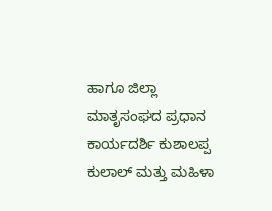ಹಾಗೂ ಜಿಲ್ಲಾ ಮಾತೃಸಂಘದ ಪ್ರಧಾನ ಕಾರ್ಯದರ್ಶಿ ಕುಶಾಲಪ್ಪ ಕುಲಾಲ್ ಮತ್ತು ಮಹಿಳಾ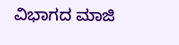ವಿಭಾಗದ ಮಾಜಿ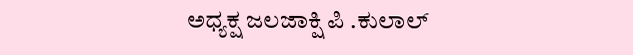ಅಧ್ಯಕ್ಷ ಜಲಜಾಕ್ಷಿ ಪಿ .ಕುಲಾಲ್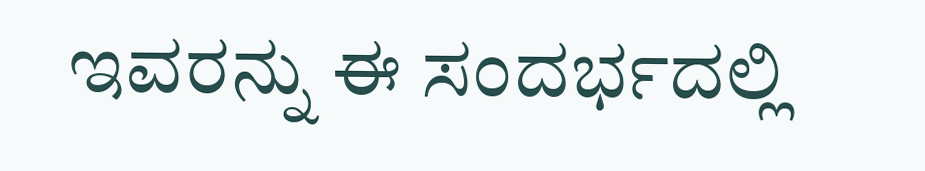ಇವರನ್ನು ಈ ಸಂದರ್ಭದಲ್ಲಿ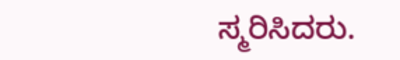ಸ್ಮರಿಸಿದರು.